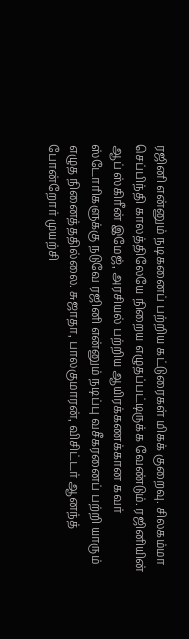ரஜினி என்னும் நடிகனைப் பற்றிய கட்டுரைகள் மிகக் குறைவு. சிலகம்மா செப்பிந்தி காலத்திலேயே நிறைய எழுதப்பட்டிருக்க வேண்டும். ரஜினியின் ஆப் ஸ்கிரீன் இமேஜ், அரசியல் பற்றிய ஆயிரக்கணக்கான கவர் ஸ்டோரிகளுக்கு நடுவே ரஜினி என்னும் நடிப்பு வசீகரனைப் பற்றி யாரும் எழுத நினைத்ததில்லை. சுஜாதா, பாலகுமாரன், விசிட்டர் ஆனந்த் போன்றோர் முயற்சி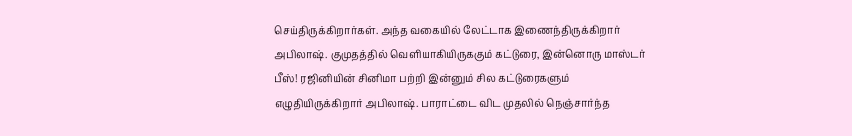செய்திருக்கிறார்கள். அந்த வகையில் லேட்டாக இணைந்திருக்கிறார் அபிலாஷ். குமுதத்தில் வெளியாகியிருககும் கட்டுரை, இன்னொரு மாஸ்டர் பீஸ்! ரஜினியின் சினிமா பற்றி இன்னும் சில கட்டுரைகளும் எழுதியிருக்கிறார் அபிலாஷ். பாராட்டை விட முதலில் நெஞ்சார்ந்த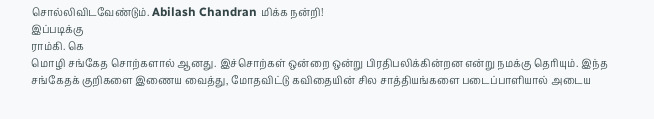சொல்லிவிடவேண்டும். Abilash Chandran மிக்க நன்றி!
இப்படிக்கு
ராம்கி. கெ
மொழி சங்கேத சொற்களால் ஆனது. இச்சொற்கள் ஒன்றை ஒன்று பிரதிபலிக்கின்றன என்று நமக்கு தெரியும். இந்த சங்கேதக் குறிகளை இணைய வைத்து, மோதவிட்டு கவிதையின் சில சாத்தியங்களை படைப்பாளியால் அடைய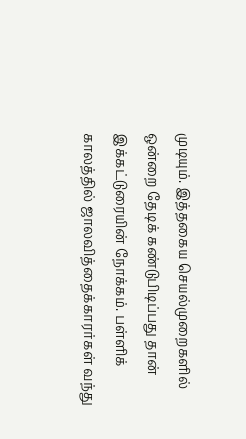முடியும். இத்தகைய செயல்முறைகளில் ஒன்றை தேடிக் கண்டுபிடிப்பது தான் இக்கட்டுரையின் நோக்கம். பள்ளிக் காலத்தில் ஜாலவித்தைக்காரர்கள் வந்து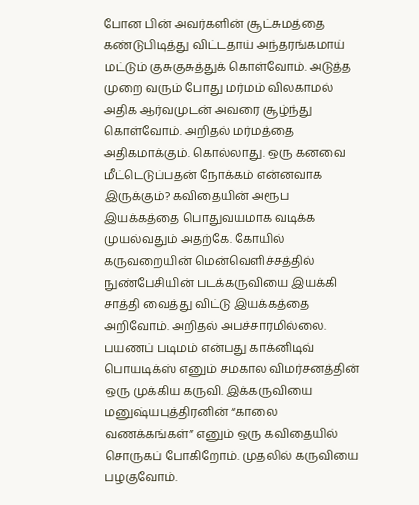போன பின் அவர்களின் சூட்சுமத்தை கண்டுபிடித்து விட்டதாய் அந்தரங்கமாய் மட்டும் குசுகுசுத்துக் கொள்வோம். அடுத்த முறை வரும் போது மர்மம் விலகாமல் அதிக ஆர்வமுடன் அவரை சூழ்ந்து கொள்வோம். அறிதல் மர்மத்தை அதிகமாக்கும். கொல்லாது. ஒரு கனவை மீட்டெடுப்பதன் நோக்கம் என்னவாக இருக்கும்? கவிதையின் அரூப இயக்கத்தை பொதுவயமாக வடிக்க முயல்வதும் அதற்கே. கோயில் கருவறையின் மென்வெளிச்சத்தில் நுண்பேசியின் படக்கருவியை இயக்கி சாத்தி வைத்து விட்டு இயக்கத்தை அறிவோம். அறிதல் அபச்சாரமில்லை. பயணப் படிமம் என்பது காக்னிடிவ் பொயடிக்ஸ் எனும் சமகால விமர்சனத்தின் ஒரு முக்கிய கருவி. இக்கருவியை மனுஷ்யபுத்திரனின் “காலை வணக்கங்கள்” எனும் ஒரு கவிதையில் சொருகப் போகிறோம். முதலில் கருவியை பழகுவோம்.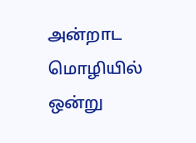அன்றாட மொழியில் ஒன்று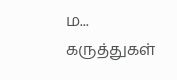ம...
கருத்துகள்